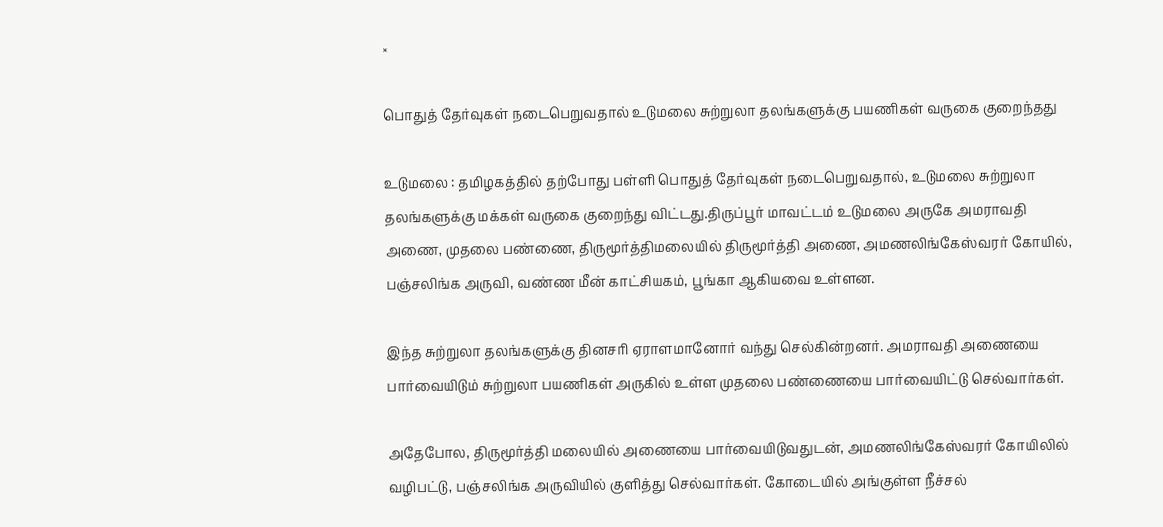×

பொதுத் தேர்வுகள் நடைபெறுவதால் உடுமலை சுற்றுலா தலங்களுக்கு பயணிகள் வருகை குறைந்தது

உடுமலை : தமிழகத்தில் தற்போது பள்ளி பொதுத் தேர்வுகள் நடைபெறுவதால், உடுமலை சுற்றுலா தலங்களுக்கு மக்கள் வருகை குறைந்து விட்டது.திருப்பூர் மாவட்டம் உடுமலை அருகே அமராவதி அணை, முதலை பண்ணை, திருமூர்த்திமலையில் திருமூர்த்தி அணை, அமணலிங்கேஸ்வரர் கோயில், பஞ்சலிங்க அருவி, வண்ண மீன் காட்சியகம், பூங்கா ஆகியவை உள்ளன.

இந்த சுற்றுலா தலங்களுக்கு தினசரி ஏராளமானோர் வந்து செல்கின்றனர். அமராவதி அணையை பார்வையிடும் சுற்றுலா பயணிகள் அருகில் உள்ள முதலை பண்ணையை பார்வையிட்டு செல்வார்கள்.

அதேபோல, திருமூர்த்தி மலையில் அணையை பார்வையிடுவதுடன், அமணலிங்கேஸ்வரர் கோயிலில் வழிபட்டு, பஞ்சலிங்க அருவியில் குளித்து செல்வார்கள். கோடையில் அங்குள்ள நீச்சல்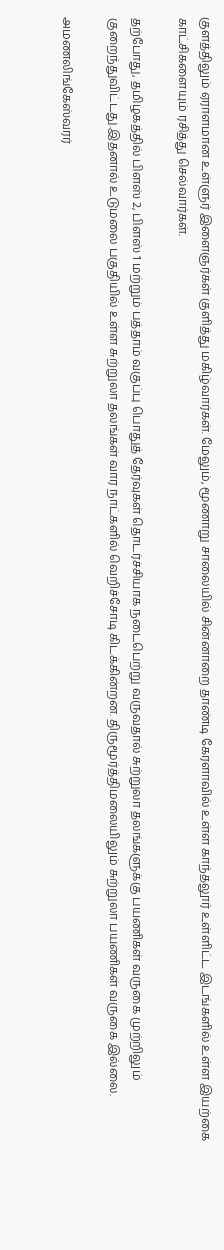குளத்திலும் ஏராளமான உள்ளுர் இளைஞர்கள் குளித்து மகிழ்வார்கள். மேலும், மூணாறு சாலையில் சின்னாறை தாண்டி கேரளாவில் உள்ள காந்தலூர் உள்ளிட்ட இடங்களில் உள்ள இயற்கை காட்சிகளையும் ரசித்து செல்வார்கள்.

தற்போது, தமிழகத்தில் பிளஸ் 2, பிளஸ் 1 மற்றும் பத்தாம் வகுப்பு பொதுத் தேர்வுகள் தொடர்ச்சியாக நடைபெற்று வருவதால் சுற்றுலா தலங்களுக்கு பயணிகள் வருகை முற்றிலும் குறைந்துவிட்டது.இதனால் உடுமலை பகுதியில் உள்ள சுற்றுலா தலங்கள் வார நாட்களில் வெறிச்சோடி கிடக்கின்றன. திருமூர்த்திமலையிலும் சுற்றுலா பயணிகள் வருகை இல்லை.

அமணலிங்கேஸ்வரர்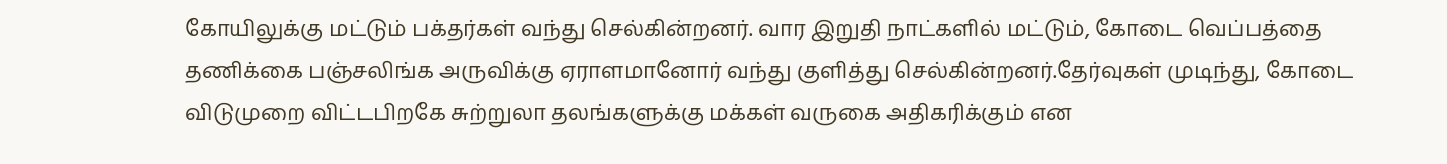கோயிலுக்கு மட்டும் பக்தர்கள் வந்து செல்கின்றனர். வார இறுதி நாட்களில் மட்டும், கோடை வெப்பத்தை தணிக்கை பஞ்சலிங்க அருவிக்கு ஏராளமானோர் வந்து குளித்து செல்கின்றனர்.தேர்வுகள் முடிந்து, கோடை விடுமுறை விட்டபிறகே சுற்றுலா தலங்களுக்கு மக்கள் வருகை அதிகரிக்கும் என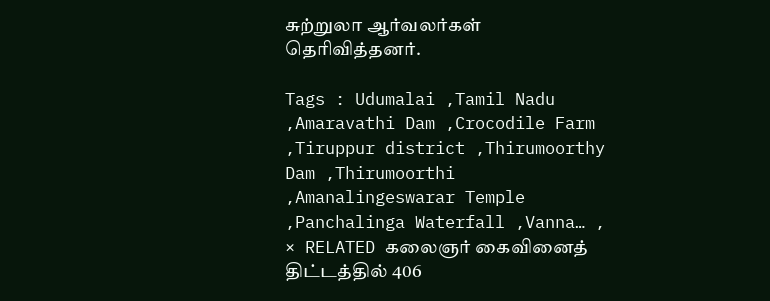சுற்றுலா ஆர்வலர்கள் தெரிவித்தனர்.

Tags : Udumalai ,Tamil Nadu ,Amaravathi Dam ,Crocodile Farm ,Tiruppur district ,Thirumoorthy Dam ,Thirumoorthi ,Amanalingeswarar Temple ,Panchalinga Waterfall ,Vanna… ,
× RELATED கலைஞர் கைவினைத் திட்டத்தில் 406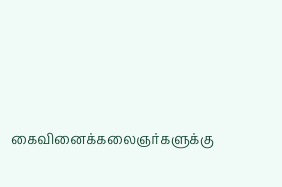கைவினைக்கலைஞர்களுக்கு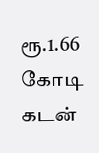ரூ.1.66 கோடி கடன்